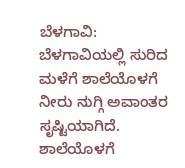ಬೆಳಗಾವಿ:
ಬೆಳಗಾವಿಯಲ್ಲಿ ಸುರಿದ ಮಳೆಗೆ ಶಾಲೆಯೊಳಗೆ ನೀರು ನುಗ್ಗಿ ಅವಾಂತರ ಸೃಷ್ಟಿಯಾಗಿದೆ.
ಶಾಲೆಯೊಳಗೆ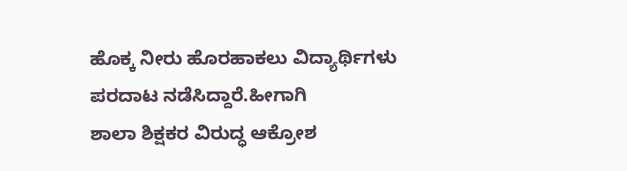ಹೊಕ್ಕ ನೀರು ಹೊರಹಾಕಲು ವಿದ್ಯಾರ್ಥಿಗಳು ಪರದಾಟ ನಡೆಸಿದ್ದಾರೆ.ಹೀಗಾಗಿ
ಶಾಲಾ ಶಿಕ್ಷಕರ ವಿರುದ್ಧ ಆಕ್ರೋಶ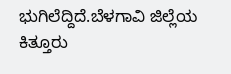ಭುಗಿಲೆದ್ದಿದೆ.ಬೆಳಗಾವಿ ಜಿಲ್ಲೆಯ ಕಿತ್ತೂರು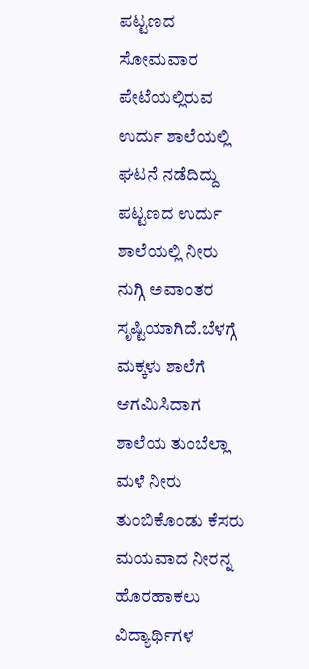ಪಟ್ಟಣದ ಸೋಮವಾರ ಪೇಟೆಯಲ್ಲಿರುವ ಉರ್ದು ಶಾಲೆಯಲ್ಲಿ ಘಟನೆ ನಡೆದಿದ್ದು
ಪಟ್ಟಣದ ಉರ್ದು ಶಾಲೆಯಲ್ಲಿ ನೀರು ನುಗ್ಗಿ ಅವಾಂತರ ಸೃಷ್ಟಿಯಾಗಿದೆ.ಬೆಳಗ್ಗೆ ಮಕ್ಕಳು ಶಾಲೆಗೆ ಆಗಮಿಸಿದಾಗ ಶಾಲೆಯ ತುಂಬೆಲ್ಲಾ ಮಳೆ ನೀರು ತುಂಬಿಕೊಂಡು ಕೆಸರು ಮಯವಾದ ನೀರನ್ನ ಹೊರಹಾಕಲು ವಿದ್ಯಾರ್ಥಿಗಳ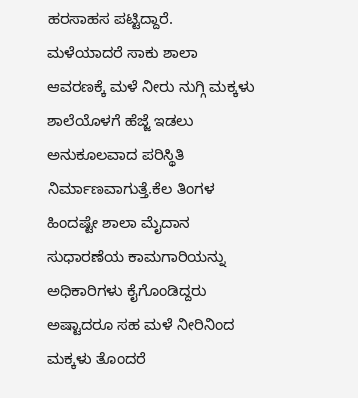ಹರಸಾಹಸ ಪಟ್ಟಿದ್ದಾರೆ.
ಮಳೆಯಾದರೆ ಸಾಕು ಶಾಲಾ ಆವರಣಕ್ಕೆ ಮಳೆ ನೀರು ನುಗ್ಗಿ ಮಕ್ಕಳು ಶಾಲೆಯೊಳಗೆ ಹೆಜ್ಜೆ ಇಡಲು ಅನುಕೂಲವಾದ ಪರಿಸ್ಥಿತಿ ನಿರ್ಮಾಣವಾಗುತ್ತೆ.ಕೆಲ ತಿಂಗಳ ಹಿಂದಷ್ಟೇ ಶಾಲಾ ಮೈದಾನ ಸುಧಾರಣೆಯ ಕಾಮಗಾರಿಯನ್ನು ಅಧಿಕಾರಿಗಳು ಕೈಗೊಂಡಿದ್ದರು ಅಷ್ಟಾದರೂ ಸಹ ಮಳೆ ನೀರಿನಿಂದ ಮಕ್ಕಳು ತೊಂದರೆ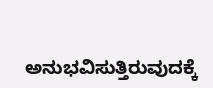ಅನುಭವಿಸುತ್ತಿರುವುದಕ್ಕೆ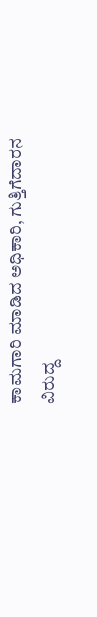ಕಾಮಗಾರಿ ಮಾಡಿದ ಅಧಿಕಾರಿ, ಗುತ್ತಿಗೆದಾರನ ವಿರುದ್ದ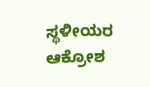ಸ್ಥಳೀಯರ ಆಕ್ರೋಶ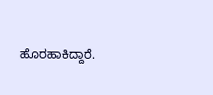ಹೊರಹಾಕಿದ್ದಾರೆ.